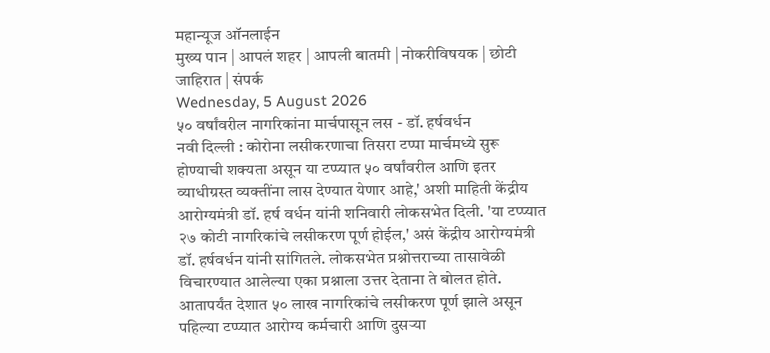महान्यूज ऑनलाईन
मुख्य पान | आपलं शहर | आपली बातमी | नोकरीविषयक | छोटी जाहिरात | संपर्क
Wednesday, 5 August 2026
५० वर्षांवरील नागरिकांना मार्चपासून लस - डॉ. हर्षवर्धन
नवी दिल्ली : कोरोना लसीकरणाचा तिसरा टप्पा मार्चमध्ये सुरू होण्याची शक्यता असून या टप्प्यात ५० वर्षांवरील आणि इतर व्याधीग्रस्त व्यक्तींना लास देण्यात येणार आहे,' अशी माहिती केंद्रीय आरोग्यमंत्री डॉ. हर्ष वर्धन यांनी शनिवारी लोकसभेत दिली. 'या टप्प्यात २७ कोटी नागरिकांचे लसीकरण पूर्ण होईल,' असं केंद्रीय आरोग्यमंत्री डॉ. हर्षवर्धन यांनी सांगितले. लोकसभेत प्रश्नोत्तराच्या तासावेळी विचारण्यात आलेल्या एका प्रश्नाला उत्तर देताना ते बोलत होते.
आतापर्यंत देशात ५० लाख नागरिकांचे लसीकरण पूर्ण झाले असून पहिल्या टप्प्यात आरोग्य कर्मचारी आणि दुसऱ्या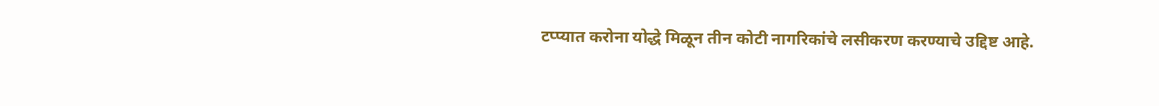टप्प्यात करोना योद्धे मिळून तीन कोटी नागरिकांचे लसीकरण करण्याचे उद्दिष्ट आहे.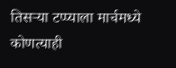तिसऱ्या टप्प्याला मार्चमध्ये कोणत्याही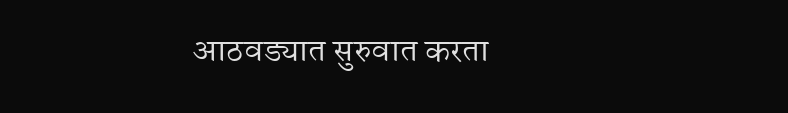आठवड्यात सुरुवात करता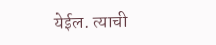येईल. त्याची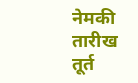नेमकी तारीख तूर्त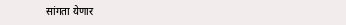सांगता येणार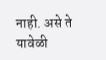नाही. असे ते यावेळी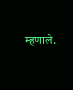म्हणाले.